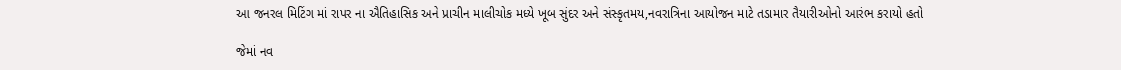આ જનરલ મિટિંગ માં રાપર ના ઐતિહાસિક અને પ્રાચીન માલીચોક મધ્યે ખૂબ સુંદર અને સંસ્કૃતમય,નવરાત્રિના આયોજન માટે તડામાર તૈયારીઓનો આરંભ કરાયો હતો

જેમાં નવ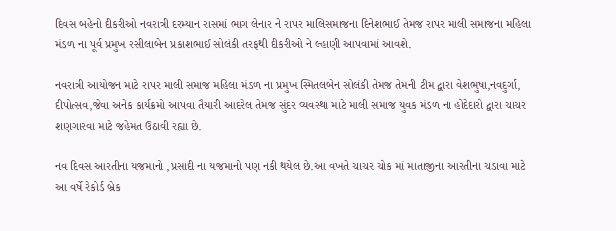દિવસ બહેનો દીકરીઓ નવરાત્રી દરમ્યાન રાસમાં ભાગ લેનાર ને રાપર માલિસમાજના દિનેશભાઈ તેમજ રાપર માલી સમાજના મહિલા મંડળ ના પૂર્વ પ્રમુખ રસીલાબેન પ્રકાશભાઈ સોલંકી તરફથી દીકરીઓ ને લ્હાણી આપવામાં આવશે.

નવરાત્રી આયોજન માટે રાપર માલી સમાજ મહિલા મંડળ ના પ્રમુખ સ્મિતલબેન સોલંકી તેમજ તેમની ટીમ દ્વારા વેશભુષા,નવદુર્ગા, દીપોત્સવ,જેવા અનેક કાર્યક્રમો આપવા તૈયારી આદરેલ તેમજ સુંદર વ્યવસ્થા માટે માલી સમાજ યુવક મંડળ ના હોદેદારો દ્વારા ચાચર શણગારવા માટે જહેમત ઉઠાવી રહ્યા છે.

નવ દિવસ આરતીના યજમાનો ,પ્રસાદી ના યજમાનો પણ નકી થયેલ છે.આ વખતે ચાચર ચોક માં માતાજીના આરતીના ચડાવા માટે આ વર્ષે રેકોર્ડ બ્રેક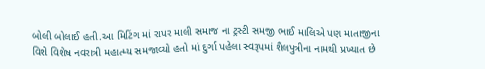બોલી બોલાઈ હતી.આ મિટિંગ માં રાપર માલી સમાજ ના ટ્રસ્ટી સમજી ભાઈ માલિએ પણ માતાજીના વિશે વિશેષ નવરાત્રી મહાત્મ્ય સમજાવ્યો હતો માં દુર્ગા પહેલા સ્વરૂપમાં શૈલપુત્રીના નામથી પ્રખ્યાત છે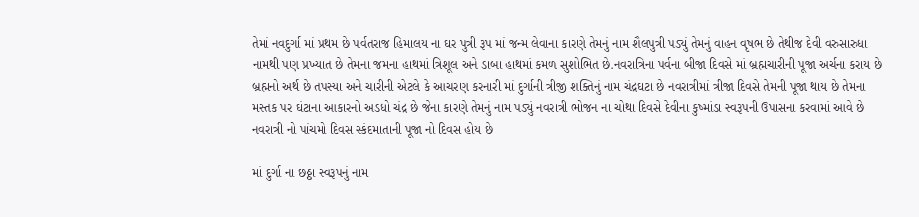તેમાં નવદુર્ગા માં પ્રથમ છે પર્વતરાજ હિમાલય ના ઘર પુત્રી રૂપ માં જન્મ લેવાના કારણે તેમનું નામ શૈલપુત્રી પડ્યું તેમનું વાહન વૃષભ છે તેથીજ દેવી વરુસારુધા નામથી પણ પ્રખ્યાત છે તેમના જમના હાથમાં ત્રિશૂલ અને ડાબા હાથમાં કમળ સુશોભિત છે.નવરાત્રિના પર્વના બીજા દિવસે માં બ્રહ્મચારીની પૂજા અર્ચના કરાય છે બ્રહ્મનો અર્થ છે તપસ્યા અને ચારીની એટલે કે આચરણ કરનારી માં દુર્ગાની ત્રીજી શક્તિનું નામ ચંદ્રઘટા છે નવરાત્રીમાં ત્રીજા દિવસે તેમની પૂજા થાય છે તેમના મસ્તક પર ઘંટાના આકારનો અડધો ચંદ્ર છે જેના કારણે તેમનું નામ પડ્યું નવરાત્રી ભોજન ના ચોથા દિવસે દેવીના કુષ્માંડા સ્વરૂપની ઉપાસના કરવામાં આવે છે નવરાત્રી નો પાંચમો દિવસ સ્કંદમાતાની પૂજા નો દિવસ હોય છે

માં દુર્ગા ના છઠ્ઠા સ્વરૂપનું નામ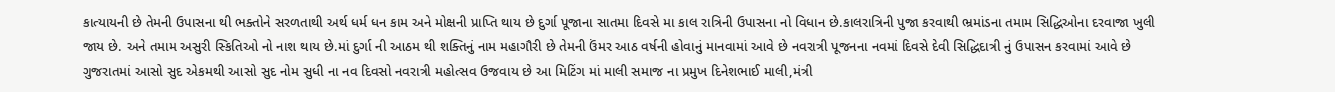કાત્યાયની છે તેમની ઉપાસના થી ભક્તોને સરળતાથી અર્થ ધર્મ ધન કામ અને મોક્ષની પ્રાપ્તિ થાય છે દુર્ગા પૂજાના સાતમા દિવસે મા કાલ રાત્રિની ઉપાસના નો વિધાન છે.કાલરાત્રિની પુજા કરવાથી ભ્રમાંડના તમામ સિદ્ધિઓના દરવાજા ખુલી જાય છે. અને તમામ અસુરી સ્કિતિઓ નો નાશ થાય છે.માં દુર્ગા ની આઠમ થી શક્તિનું નામ મહાગૌરી છે તેમની ઉંમર આઠ વર્ષની હોવાનું માનવામાં આવે છે નવરાત્રી પૂજનના નવમાં દિવસે દેવી સિદ્ધિદાત્રી નું ઉપાસન કરવામાં આવે છે ગુજરાતમાં આસો સુદ એકમથી આસો સુદ નોમ સુધી ના નવ દિવસો નવરાત્રી મહોત્સવ ઉજવાય છે આ મિટિંગ માં માલી સમાજ ના પ્રમુખ દિનેશભાઈ માલી,મંત્રી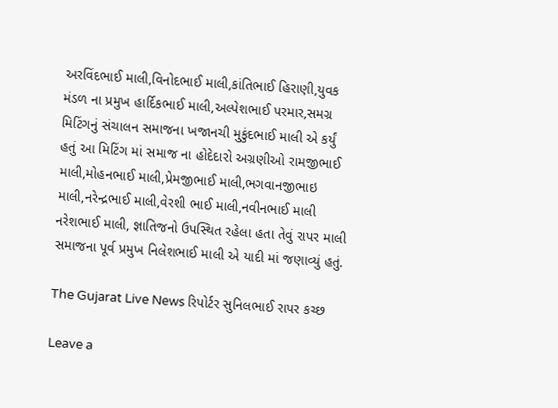અરવિંદભાઈ માલી,વિનોદભાઈ માલી,કાંતિભાઈ હિરાણી,યુવક મંડળ ના પ્રમુખ હાર્દિકભાઈ માલી,અલ્પેશભાઈ પરમાર,સમગ્ર મિટિંગનું સંચાલન સમાજના ખજાનચી મુકુંદભાઈ માલી એ કર્યું હતું આ મિટિંગ માં સમાજ ના હોદેદારો અગ્રણીઓ રામજીભાઈ માલી,મોહનભાઈ માલી,પ્રેમજીભાઈ માલી,ભગવાનજીભાઇ માલી,નરેન્દ્રભાઈ માલી,વેરશી ભાઈ માલી,નવીનભાઈ માલી નરેશભાઈ માલી, જ્ઞાતિજનો ઉપસ્થિત રહેલા હતા તેવું રાપર માલી સમાજના પૂર્વ પ્રમુખ નિલેશભાઈ માલી એ યાદી માં જણાવ્યું હતું.

The Gujarat Live News રિપોર્ટર સુનિલભાઈ રાપર કચ્છ

Leave a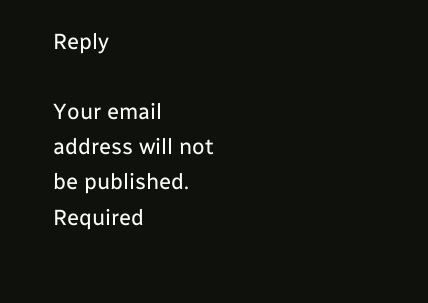Reply

Your email address will not be published. Required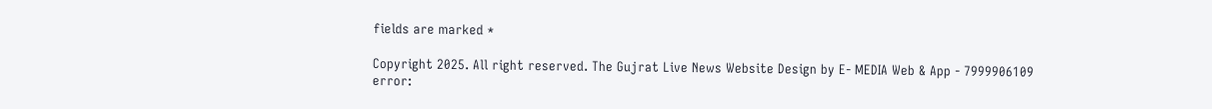fields are marked *

Copyright 2025. All right reserved. The Gujrat Live News Website Design by E- MEDIA Web & App - 7999906109
error: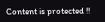Content is protected !!